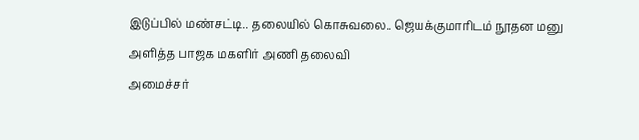இடுப்பில் மண்சட்டி.. தலையில் கொசுவலை.. ஜெயக்குமாரிடம் நூதன மனு அளித்த பாஜக மகளிர் அணி தலைவி
அமைச்சர்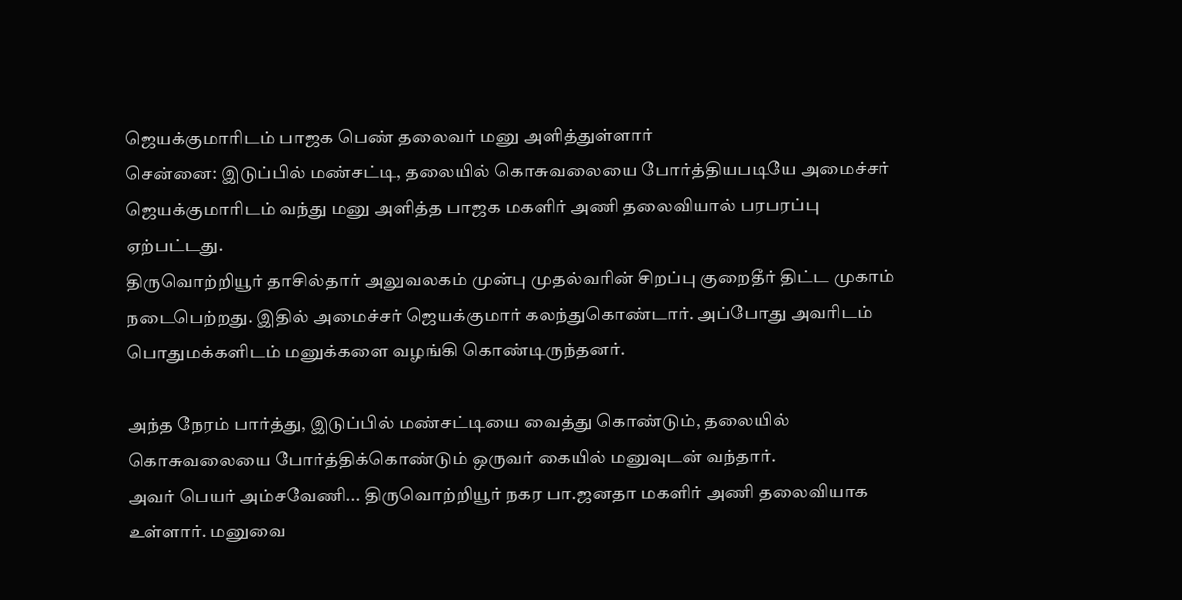ஜெயக்குமாரிடம் பாஜக பெண் தலைவர் மனு அளித்துள்ளார்
சென்னை: இடுப்பில் மண்சட்டி, தலையில் கொசுவலையை போர்த்தியபடியே அமைச்சர் ஜெயக்குமாரிடம் வந்து மனு அளித்த பாஜக மகளிர் அணி தலைவியால் பரபரப்பு ஏற்பட்டது.
திருவொற்றியூர் தாசில்தார் அலுவலகம் முன்பு முதல்வரின் சிறப்பு குறைதீர் திட்ட முகாம் நடைபெற்றது. இதில் அமைச்சர் ஜெயக்குமார் கலந்துகொண்டார். அப்போது அவரிடம் பொதுமக்களிடம் மனுக்களை வழங்கி கொண்டிருந்தனர்.

அந்த நேரம் பார்த்து, இடுப்பில் மண்சட்டியை வைத்து கொண்டும், தலையில் கொசுவலையை போர்த்திக்கொண்டும் ஒருவர் கையில் மனுவுடன் வந்தார்.
அவர் பெயர் அம்சவேணி... திருவொற்றியூர் நகர பா.ஜனதா மகளிர் அணி தலைவியாக உள்ளார். மனுவை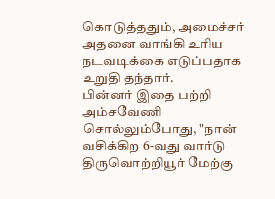கொடுத்ததும், அமைச்சர் அதனை வாங்கி உரிய நடவடிக்கை எடுப்பதாக உறுதி தந்தார்.
பின்னர் இதை பற்றி அம்சவேணி சொல்லும்போது, "நான் வசிக்கிற 6-வது வார்டு திருவொற்றியூர் மேற்கு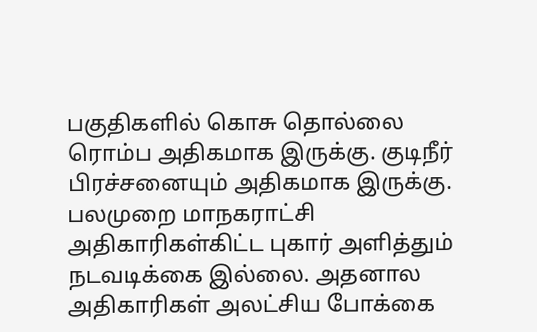பகுதிகளில் கொசு தொல்லை ரொம்ப அதிகமாக இருக்கு. குடிநீர் பிரச்சனையும் அதிகமாக இருக்கு.
பலமுறை மாநகராட்சி அதிகாரிகள்கிட்ட புகார் அளித்தும் நடவடிக்கை இல்லை. அதனால அதிகாரிகள் அலட்சிய போக்கை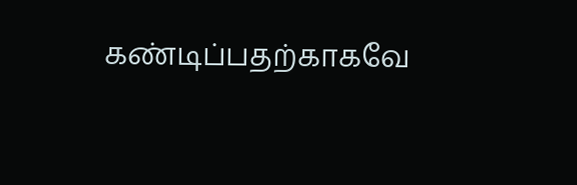கண்டிப்பதற்காகவே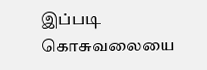இப்படி கொசுவலையை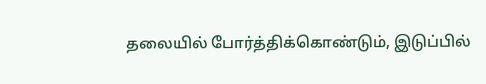தலையில் போர்த்திக்கொண்டும், இடுப்பில்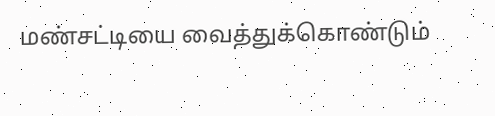மண்சட்டியை வைத்துக்கொண்டும்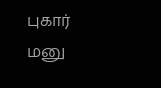புகார் மனு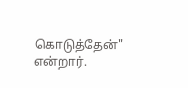கொடுத்தேன்" என்றார்.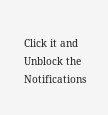Click it and Unblock the Notifications